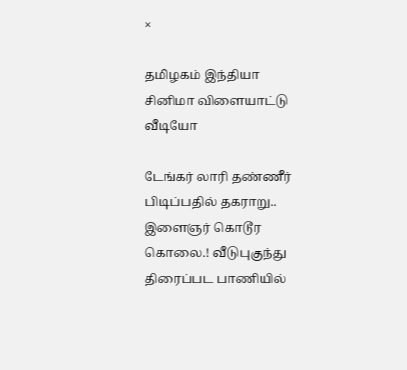×

தமிழகம் இந்தியா சினிமா விளையாட்டு வீடியோ

டேங்கர் லாரி தண்ணீர் பிடிப்பதில் தகராறு.. இளைஞர் கொடூர கொலை.! வீடுபுகுந்து திரைப்பட பாணியில்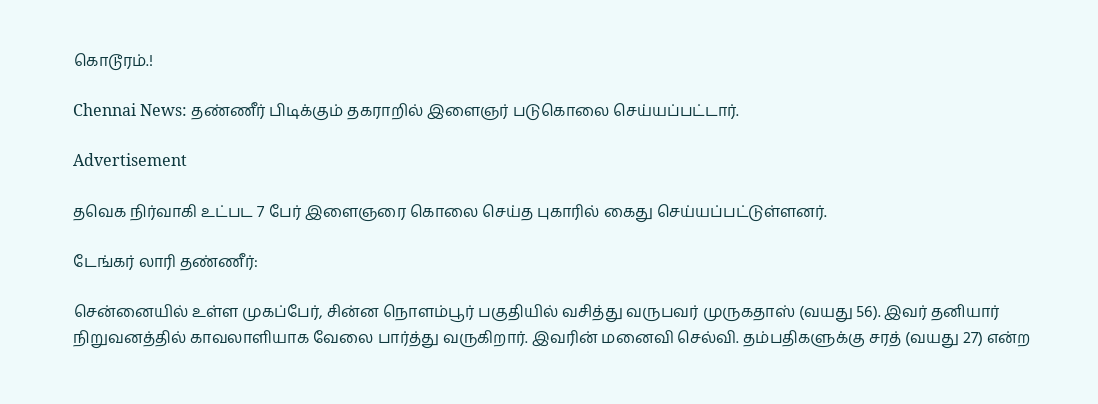கொடூரம்.!

Chennai News: தண்ணீர் பிடிக்கும் தகராறில் இளைஞர் படுகொலை செய்யப்பட்டார்.

Advertisement

தவெக நிர்வாகி உட்பட 7 பேர் இளைஞரை கொலை செய்த புகாரில் கைது செய்யப்பட்டுள்ளனர்.

டேங்கர் லாரி தண்ணீர்:

சென்னையில் உள்ள முகப்பேர், சின்ன நொளம்பூர் பகுதியில் வசித்து வருபவர் முருகதாஸ் (வயது 56). இவர் தனியார் நிறுவனத்தில் காவலாளியாக வேலை பார்த்து வருகிறார். இவரின் மனைவி செல்வி. தம்பதிகளுக்கு சரத் (வயது 27) என்ற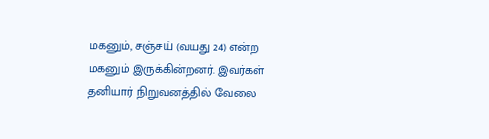மகனும், சஞ்சய் (வயது 24) என்ற மகனும் இருக்கின்றனர். இவர்கள் தனியார் நிறுவனத்தில் வேலை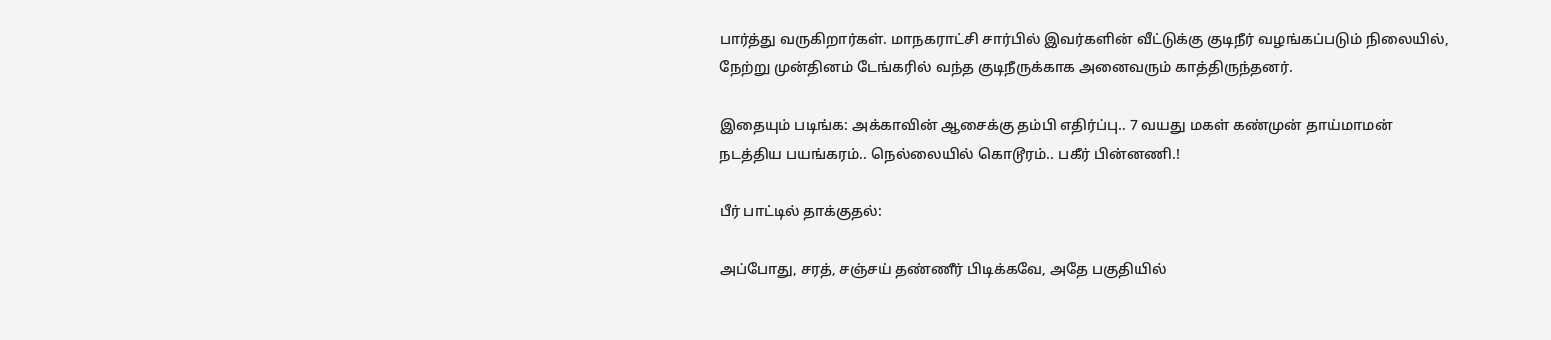பார்த்து வருகிறார்கள். மாநகராட்சி சார்பில் இவர்களின் வீட்டுக்கு குடிநீர் வழங்கப்படும் நிலையில், நேற்று முன்தினம் டேங்கரில் வந்த குடிநீருக்காக அனைவரும் காத்திருந்தனர்.

இதையும் படிங்க: அக்காவின் ஆசைக்கு தம்பி எதிர்ப்பு.. 7 வயது மகள் கண்முன் தாய்மாமன் நடத்திய பயங்கரம்.. நெல்லையில் கொடூரம்.. பகீர் பின்னணி.!

பீர் பாட்டில் தாக்குதல்:

அப்போது, சரத், சஞ்சய் தண்ணீர் பிடிக்கவே, அதே பகுதியில்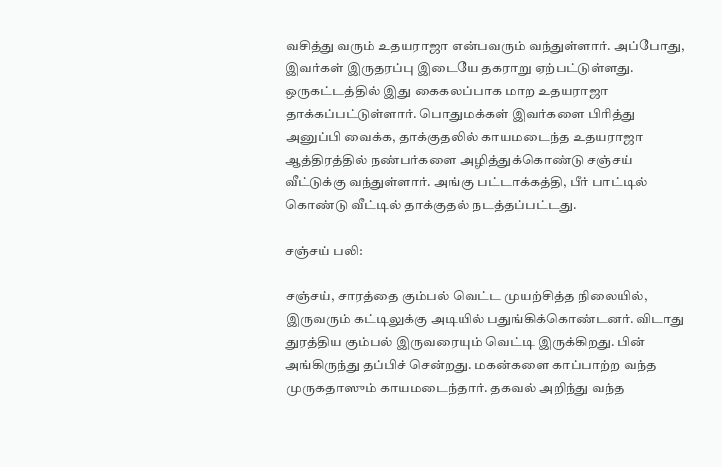வசித்து வரும் உதயராஜா என்பவரும் வந்துள்ளார். அப்போது, இவர்கள் இருதரப்பு இடையே தகராறு ஏற்பட்டுள்ளது. ஒருகட்டத்தில் இது கைகலப்பாக மாற உதயராஜா தாக்கப்பட்டுள்ளார். பொதுமக்கள் இவர்களை பிரித்து அனுப்பி வைக்க, தாக்குதலில் காயமடைந்த உதயராஜா ஆத்திரத்தில் நண்பர்களை அழித்துக்கொண்டு சஞ்சய் வீட்டுக்கு வந்துள்ளார். அங்கு பட்டாக்கத்தி, பீர் பாட்டில் கொண்டு வீட்டில் தாக்குதல் நடத்தப்பட்டது.

சஞ்சய் பலி:

சஞ்சய், சாரத்தை கும்பல் வெட்ட முயற்சித்த நிலையில், இருவரும் கட்டிலுக்கு அடியில் பதுங்கிக்கொண்டனர். விடாது துரத்திய கும்பல் இருவரையும் வெட்டி இருக்கிறது. பின் அங்கிருந்து தப்பிச் சென்றது. மகன்களை காப்பாற்ற வந்த முருகதாஸும் காயமடைந்தார். தகவல் அறிந்து வந்த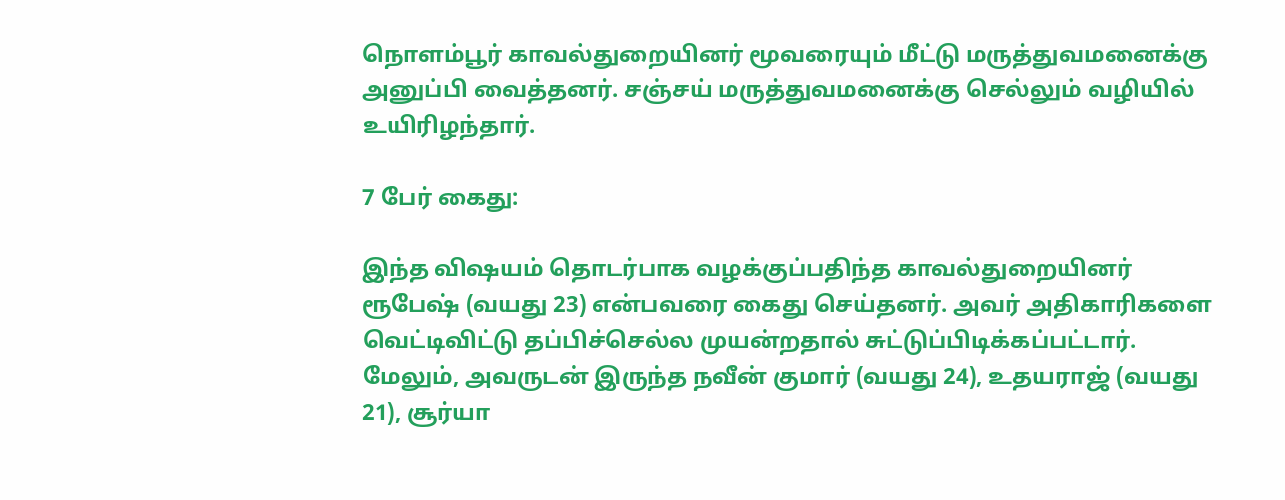நொளம்பூர் காவல்துறையினர் மூவரையும் மீட்டு மருத்துவமனைக்கு அனுப்பி வைத்தனர். சஞ்சய் மருத்துவமனைக்கு செல்லும் வழியில் உயிரிழந்தார்.

7 பேர் கைது:

இந்த விஷயம் தொடர்பாக வழக்குப்பதிந்த காவல்துறையினர் ரூபேஷ் (வயது 23) என்பவரை கைது செய்தனர். அவர் அதிகாரிகளை வெட்டிவிட்டு தப்பிச்செல்ல முயன்றதால் சுட்டுப்பிடிக்கப்பட்டார். மேலும், அவருடன் இருந்த நவீன் குமார் (வயது 24), உதயராஜ் (வயது 21), சூர்யா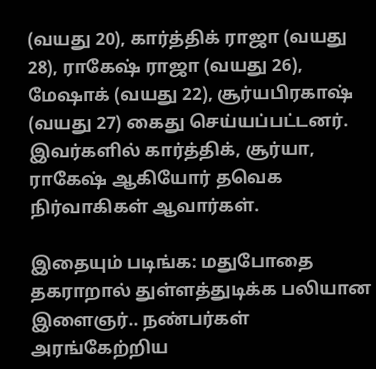(வயது 20), கார்த்திக் ராஜா (வயது 28), ராகேஷ் ராஜா (வயது 26), மேஷாக் (வயது 22), சூர்யபிரகாஷ் (வயது 27) கைது செய்யப்பட்டனர். இவர்களில் கார்த்திக், சூர்யா, ராகேஷ் ஆகியோர் தவெக நிர்வாகிகள் ஆவார்கள்.

இதையும் படிங்க: மதுபோதை தகராறால் துள்ளத்துடிக்க பலியான இளைஞர்.. நண்பர்கள் அரங்கேற்றிய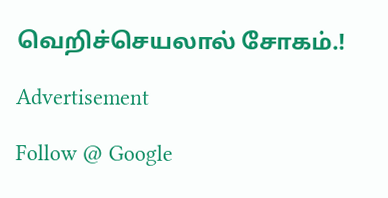வெறிச்செயலால் சோகம்.!

Advertisement

Follow @ Google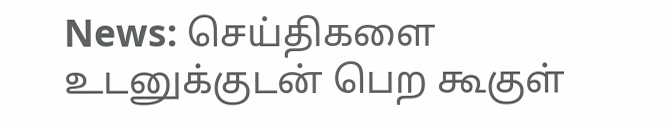News: செய்திகளை உடனுக்குடன் பெற கூகுள்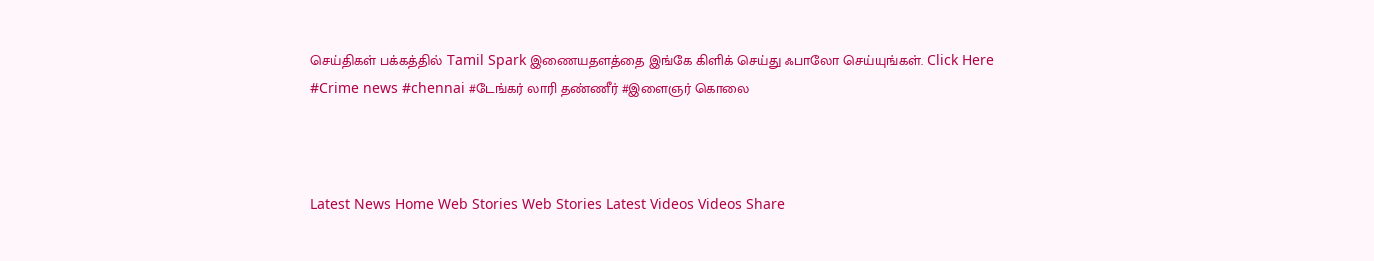செய்திகள் பக்கத்தில் Tamil Spark இணையதளத்தை இங்கே கிளிக் செய்து ஃபாலோ செய்யுங்கள். Click Here
#Crime news #chennai #டேங்கர் லாரி தண்ணீர் #இளைஞர் கொலை



Latest News Home Web Stories Web Stories Latest Videos Videos Share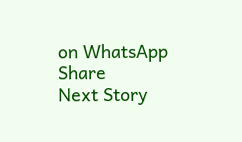on WhatsApp Share
Next Story